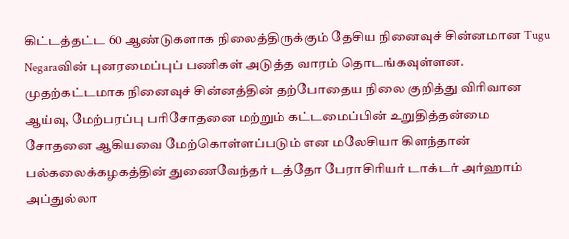கிட்டத்தட்ட 60 ஆண்டுகளாக நிலைத்திருக்கும் தேசிய நினைவுச் சின்னமான Tugu Negaraவின் புனரமைப்புப் பணிகள் அடுத்த வாரம் தொடங்கவுள்ளன.
முதற்கட்டமாக நினைவுச் சின்னத்தின் தற்போதைய நிலை குறித்து விரிவான ஆய்வு, மேற்பரப்பு பரிசோதனை மற்றும் கட்டமைப்பின் உறுதித்தன்மை சோதனை ஆகியவை மேற்கொள்ளப்படும் என மலேசியா கிளந்தான் பல்கலைக்கழகத்தின் துணைவேந்தர் டத்தோ பேராசிரியர் டாக்டர் அர்ஹாம் அப்துல்லா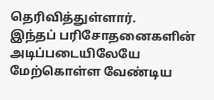தெரிவித்துள்ளார்.
இந்தப் பரிசோதனைகளின் அடிப்படையிலேயே மேற்கொள்ள வேண்டிய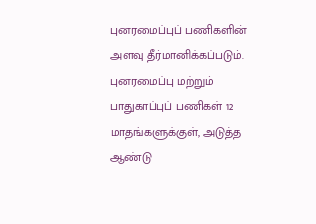புனரமைப்புப் பணிகளின் அளவு தீர்மானிக்கப்படும்.
புனரமைப்பு மற்றும் பாதுகாப்புப் பணிகள் 12 மாதங்களுக்குள், அடுத்த ஆண்டு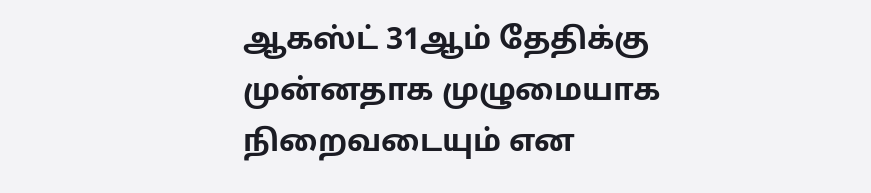ஆகஸ்ட் 31ஆம் தேதிக்கு முன்னதாக முழுமையாக நிறைவடையும் என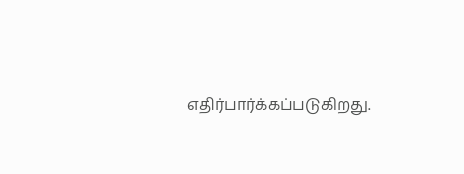எதிர்பார்க்கப்படுகிறது.